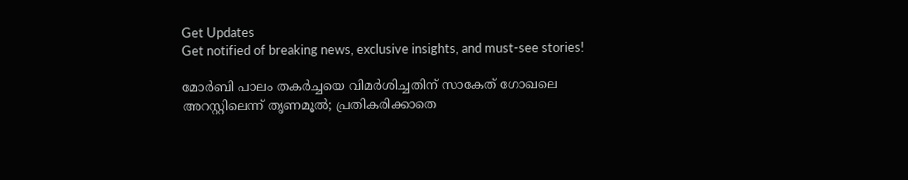Get Updates
Get notified of breaking news, exclusive insights, and must-see stories!

മോര്‍ബി പാലം തകര്‍ച്ചയെ വിമര്‍ശിച്ചതിന് സാകേത് ഗോഖലെ അറസ്റ്റിലെന്ന് തൃണമൂല്‍; പ്രതികരിക്കാതെ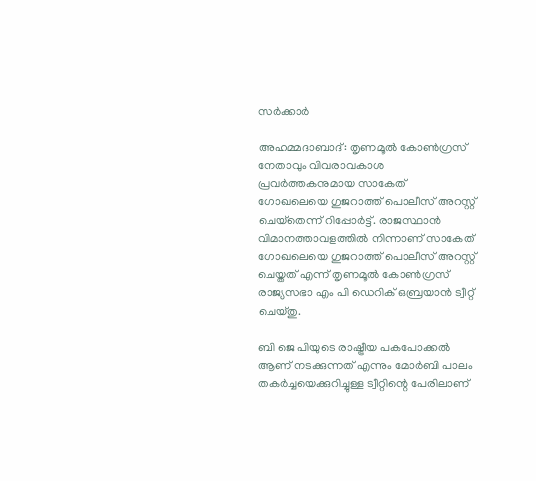സര്‍ക്കാര്‍

അഹമ്മദാബാദ്: തൃണമൂല്‍ കോണ്‍ഗ്രസ് നേതാവും വിവരാവകാശ പ്രവര്‍ത്തകനുമായ സാകേത് ഗോഖലെയെ ഗുജറാത്ത് പൊലീസ് അറസ്റ്റ് ചെയ്‌തെന്ന് റിപ്പോര്‍ട്ട്. രാജസ്ഥാന്‍ വിമാനത്താവളത്തില്‍ നിന്നാണ് സാകേത് ഗോഖലെയെ ഗുജറാത്ത് പൊലീസ് അറസ്റ്റ് ചെയ്തത് എന്ന് തൃണമൂല്‍ കോണ്‍ഗ്രസ് രാജ്യസഭാ എം പി ഡെറിക് ഒബ്രയാന്‍ ട്വീറ്റ് ചെയ്തു.

ബി ജെ പിയുടെ രാഷ്ട്രീയ പകപോക്കല്‍ ആണ് നടക്കുന്നത് എന്നും മോര്‍ബി പാലം തകര്‍ച്ചയെക്കുറിച്ചുള്ള ട്വീറ്റിന്റെ പേരിലാണ്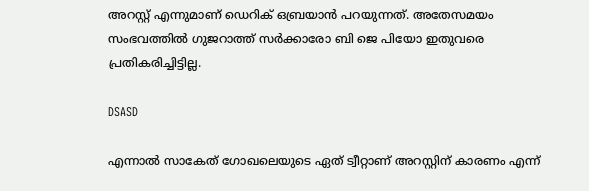അറസ്റ്റ് എന്നുമാണ് ഡെറിക് ഒബ്രയാന്‍ പറയുന്നത്. അതേസമയം സംഭവത്തില്‍ ഗുജറാത്ത് സര്‍ക്കാരോ ബി ജെ പിയോ ഇതുവരെ പ്രതികരിച്ചിട്ടില്ല.

DSASD

എന്നാല്‍ സാകേത് ഗോഖലെയുടെ ഏത് ട്വീറ്റാണ് അറസ്റ്റിന് കാരണം എന്ന്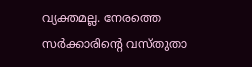വ്യക്തമല്ല. നേരത്തെ സര്‍ക്കാരിന്റെ വസ്തുതാ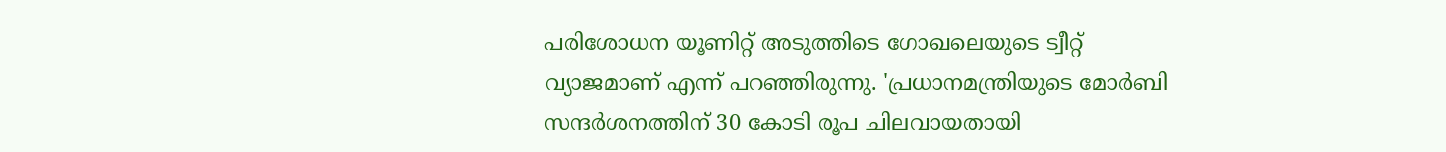പരിശോധന യൂണിറ്റ് അടുത്തിടെ ഗോഖലെയുടെ ട്വീറ്റ് വ്യാജമാണ് എന്ന് പറഞ്ഞിരുന്നു. 'പ്രധാനമന്ത്രിയുടെ മോര്‍ബി സന്ദര്‍ശനത്തിന് 30 കോടി രൂപ ചിലവായതായി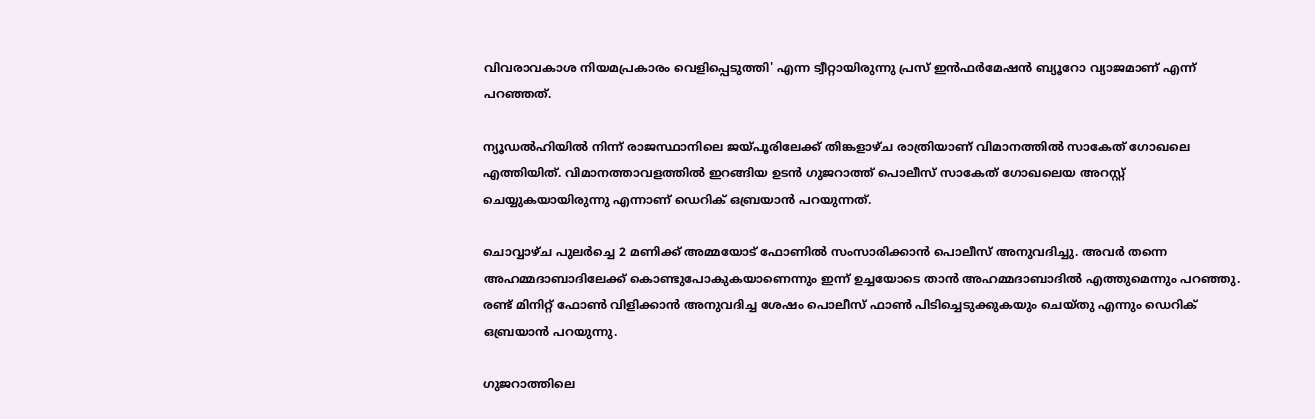വിവരാവകാശ നിയമപ്രകാരം വെളിപ്പെടുത്തി' എന്ന ട്വീറ്റായിരുന്നു പ്രസ് ഇന്‍ഫര്‍മേഷന്‍ ബ്യൂറോ വ്യാജമാണ് എന്ന് പറഞ്ഞത്.

ന്യൂഡല്‍ഹിയില്‍ നിന്ന് രാജസ്ഥാനിലെ ജയ്പൂരിലേക്ക് തിങ്കളാഴ്ച രാത്രിയാണ് വിമാനത്തില്‍ സാകേത് ഗോഖലെ എത്തിയിത്. വിമാനത്താവളത്തില്‍ ഇറങ്ങിയ ഉടന്‍ ഗുജറാത്ത് പൊലീസ് സാകേത് ഗോഖലെയ അറസ്റ്റ് ചെയ്യുകയായിരുന്നു എന്നാണ് ഡെറിക് ഒബ്രയാന്‍ പറയുന്നത്.

ചൊവ്വാഴ്ച പുലര്‍ച്ചെ 2 മണിക്ക് അമ്മയോട് ഫോണില്‍ സംസാരിക്കാന്‍ പൊലീസ് അനുവദിച്ചു. അവര്‍ തന്നെ അഹമ്മദാബാദിലേക്ക് കൊണ്ടുപോകുകയാണെന്നും ഇന്ന് ഉച്ചയോടെ താന്‍ അഹമ്മദാബാദില്‍ എത്തുമെന്നും പറഞ്ഞു. രണ്ട് മിനിറ്റ് ഫോണ്‍ വിളിക്കാന്‍ അനുവദിച്ച ശേഷം പൊലീസ് ഫാണ്‍ പിടിച്ചെടുക്കുകയും ചെയ്തു എന്നും ഡെറിക് ഒബ്രയാന്‍ പറയുന്നു.

ഗുജറാത്തിലെ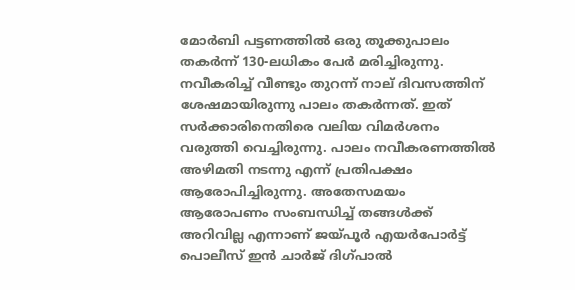മോര്‍ബി പട്ടണത്തില്‍ ഒരു തൂക്കുപാലം തകര്‍ന്ന് 130-ലധികം പേര്‍ മരിച്ചിരുന്നു. നവീകരിച്ച് വീണ്ടും തുറന്ന് നാല് ദിവസത്തിന് ശേഷമായിരുന്നു പാലം തകര്‍ന്നത്. ഇത് സര്‍ക്കാരിനെതിരെ വലിയ വിമര്‍ശനം വരുത്തി വെച്ചിരുന്നു. പാലം നവീകരണത്തില്‍ അഴിമതി നടന്നു എന്ന് പ്രതിപക്ഷം ആരോപിച്ചിരുന്നു. അതേസമയം ആരോപണം സംബന്ധിച്ച് തങ്ങള്‍ക്ക് അറിവില്ല എന്നാണ് ജയ്പൂര്‍ എയര്‍പോര്‍ട്ട് പൊലീസ് ഇന്‍ ചാര്‍ജ് ദിഗ്പാല്‍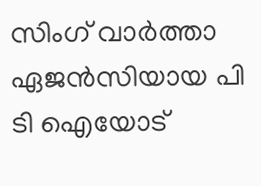സിംഗ് വാര്‍ത്താ ഏജന്‍സിയായ പി ടി ഐയോട്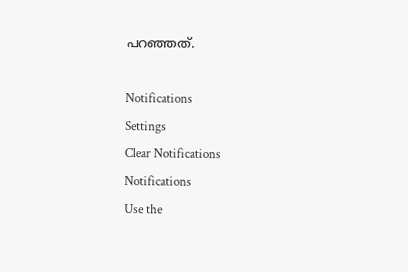പറഞ്ഞത്.

Notifications
Settings
Clear Notifications
Notifications
Use the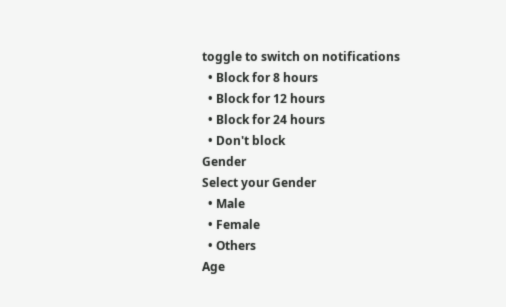toggle to switch on notifications
  • Block for 8 hours
  • Block for 12 hours
  • Block for 24 hours
  • Don't block
Gender
Select your Gender
  • Male
  • Female
  • Others
Age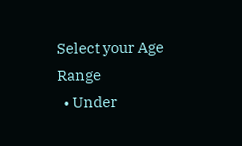Select your Age Range
  • Under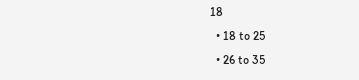18
  • 18 to 25
  • 26 to 35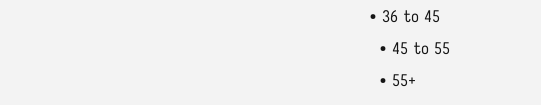• 36 to 45
  • 45 to 55
  • 55+